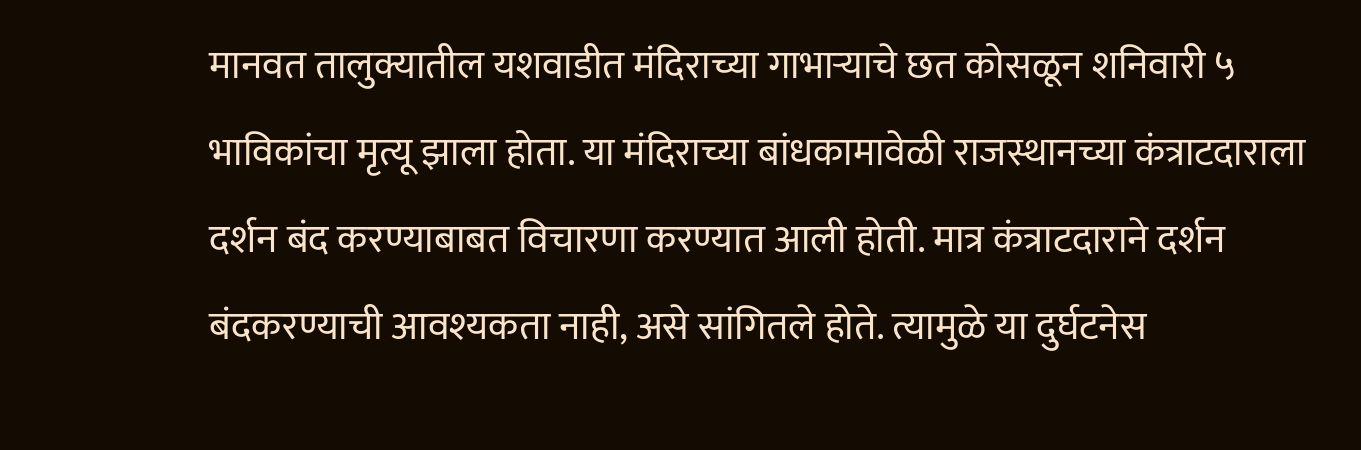मानवत तालुक्यातील यशवाडीत मंदिराच्या गाभाऱ्याचे छत कोसळून शनिवारी ५ भाविकांचा मृत्यू झाला होता. या मंदिराच्या बांधकामावेळी राजस्थानच्या कंत्राटदाराला दर्शन बंद करण्याबाबत विचारणा करण्यात आली होती. मात्र कंत्राटदाराने दर्शन बंदकरण्याची आवश्यकता नाही, असे सांगितले होते. त्यामुळे या दुर्घटनेस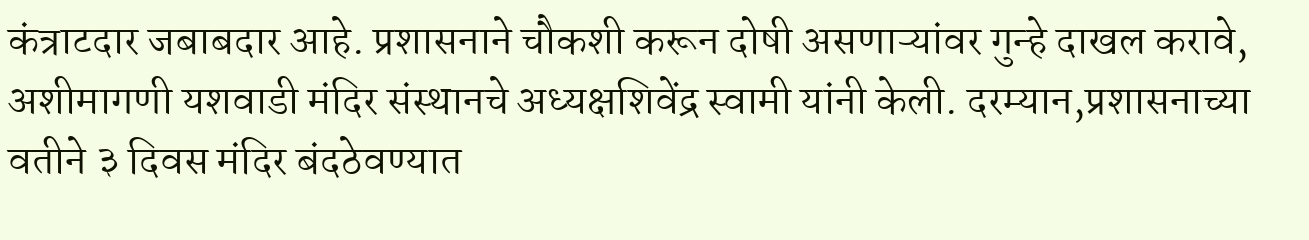कंत्राटदार जबाबदार आहे. प्रशासनाने चौकशी करून दोषी असणाऱ्यांवर गुन्हे दाखल करावे, अशीमागणी यशवाडी मंदिर संस्थानचे अध्यक्षशिवेंद्र स्वामी यांनी केली. दरम्यान,प्रशासनाच्या वतीने ३ दिवस मंदिर बंदठेवण्यात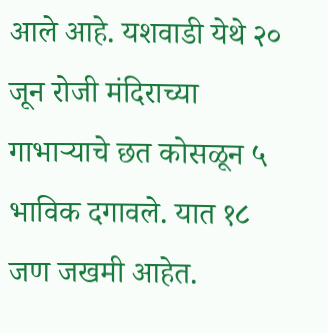आले आहे. यशवाडी येथे २० जून रोजी मंदिराच्या गाभाऱ्याचे छत कोसळून ५ भाविक दगावले. यात १८ जण जखमी आहेत.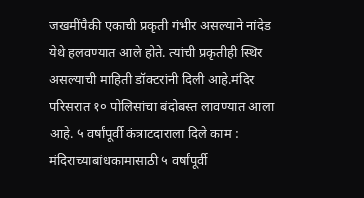जखमींपैकी एकाची प्रकृती गंभीर असल्याने नांदेड येथे हलवण्यात आले होते. त्यांची प्रकृतीही स्थिर असल्याची माहिती डॉक्टरांनी दिली आहे.मंदिर परिसरात १० पोलिसांचा बंदोबस्त लावण्यात आला आहे. ५ वर्षांपूर्वी कंत्राटदाराला दिले काम : मंदिराच्याबांधकामासाठी ५ वर्षांपूर्वी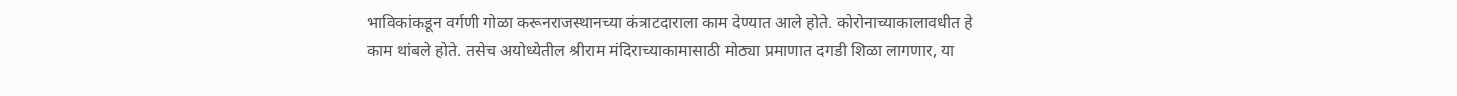भाविकांकडून वर्गणी गोळा करूनराजस्थानच्या कंत्राटदाराला काम देण्यात आले होते. कोरोनाच्याकालावधीत हे काम थांबले होते. तसेच अयोध्येतील श्रीराम मंदिराच्याकामासाठी मोठ्या प्रमाणात दगडी शिळा लागणार, या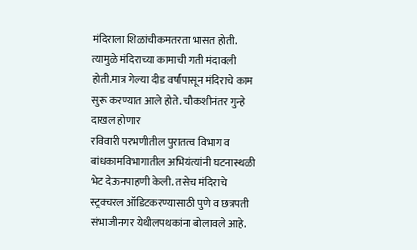मंदिराला शिळांचीकमतरता भासत होती. त्यामुळे मंदिराच्या कामाची गती मंदावली होती.मात्र गेल्या दीड वर्षांपासून मंदिराचे काम सुरू करण्यात आले होते. चौकशीनंतर गुन्हे दाखल होणार
रविवारी परभणीतील पुरातत्व विभाग व बांधकामविभागातील अभियंत्यांनी घटनास्थळी भेट देऊनपाहणी केली. तसेच मंदिराचे स्ट्रक्चरल ऑडिटकरण्यासाठी पुणे व छत्रपती संभाजीनगर येथीलपथकांना बोलावले आहे.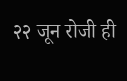२२ जून रोजी ही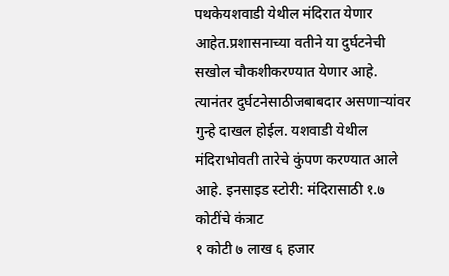पथकेयशवाडी येथील मंदिरात येणार आहेत.प्रशासनाच्या वतीने या दुर्घटनेची सखोल चौकशीकरण्यात येणार आहे. त्यानंतर दुर्घटनेसाठीजबाबदार असणाऱ्यांवर गुन्हे दाखल होईल. यशवाडी येथील मंदिराभोवती तारेचे कुंपण करण्यात आले आहे. इनसाइड स्टोरी: मंदिरासाठी १.७ कोटींचे कंत्राट
१ कोटी ७ लाख ६ हजार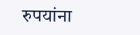रुपयांना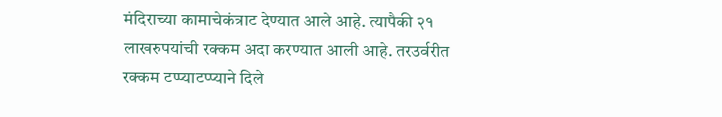मंदिराच्या कामाचेकंत्राट देण्यात आले आहे. त्यापैकी २१ लाखरुपयांची रक्कम अदा करण्यात आली आहे. तरउर्वरीत रक्कम टप्प्याटप्प्याने दिले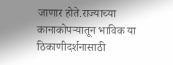जाणार होते.राज्याच्या कानाकोपऱ्यातून भाविक या ठिकाणीदर्शनासाठी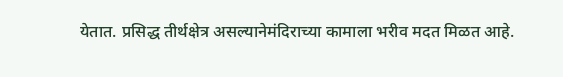येतात. प्रसिद्ध तीर्थक्षेत्र असल्यानेमंदिराच्या कामाला भरीव मदत मिळत आहे.